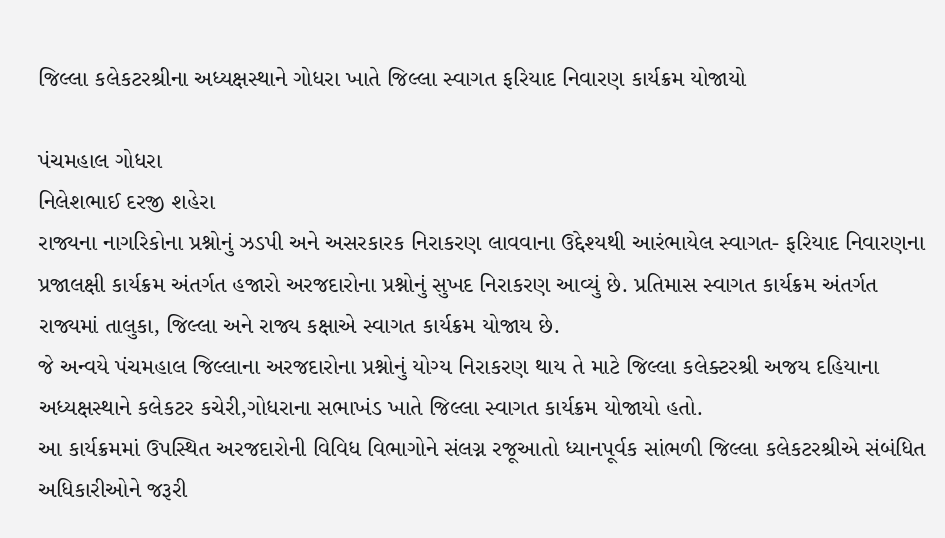જિલ્લા કલેકટરશ્રીના અધ્યક્ષસ્થાને ગોધરા ખાતે જિલ્લા સ્વાગત ફરિયાદ નિવારણ કાર્યક્રમ યોજાયો

પંચમહાલ ગોધરા
નિલેશભાઈ દરજી શહેરા
રાજ્યના નાગરિકોના પ્રશ્નોનું ઝડપી અને અસરકારક નિરાકરણ લાવવાના ઉદ્દેશ્યથી આરંભાયેલ સ્વાગત- ફરિયાદ નિવારણના પ્રજાલક્ષી કાર્યક્રમ અંતર્ગત હજારો અરજદારોના પ્રશ્નોનું સુખદ નિરાકરણ આવ્યું છે. પ્રતિમાસ સ્વાગત કાર્યક્રમ અંતર્ગત રાજ્યમાં તાલુકા, જિલ્લા અને રાજ્ય કક્ષાએ સ્વાગત કાર્યક્રમ યોજાય છે.
જે અન્વયે પંચમહાલ જિલ્લાના અરજદારોના પ્રશ્નોનું યોગ્ય નિરાકરણ થાય તે માટે જિલ્લા કલેક્ટરશ્રી અજય દહિયાના અધ્યક્ષસ્થાને કલેકટર કચેરી,ગોધરાના સભાખંડ ખાતે જિલ્લા સ્વાગત કાર્યક્રમ યોજાયો હતો.
આ કાર્યક્રમમાં ઉપસ્થિત અરજદારોની વિવિધ વિભાગોને સંલગ્ન રજૂઆતો ધ્યાનપૂર્વક સાંભળી જિલ્લા કલેકટરશ્રીએ સંબંધિત અધિકારીઓને જરૂરી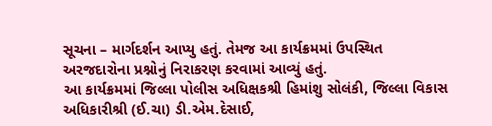સૂચના – માર્ગદર્શન આપ્યુ હતું. તેમજ આ કાર્યક્રમમાં ઉપસ્થિત અરજદારોના પ્રશ્નોનું નિરાકરણ કરવામાં આવ્યું હતું.
આ કાર્યક્રમમાં જિલ્લા પોલીસ અધિક્ષકશ્રી હિમાંશુ સોલંકી, જિલ્લા વિકાસ અધિકારીશ્રી (ઈ.ચા) ડી.એમ.દેસાઈ,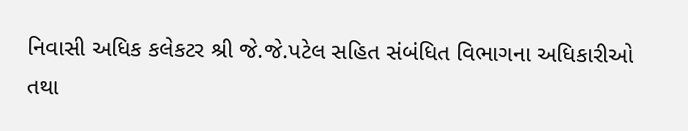નિવાસી અધિક કલેકટર શ્રી જે.જે.પટેલ સહિત સંબંધિત વિભાગના અધિકારીઓ તથા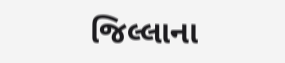જિલ્લાના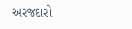અરજદારો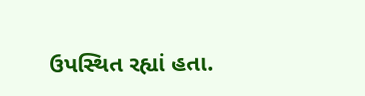ઉપસ્થિત રહ્યાં હતા.